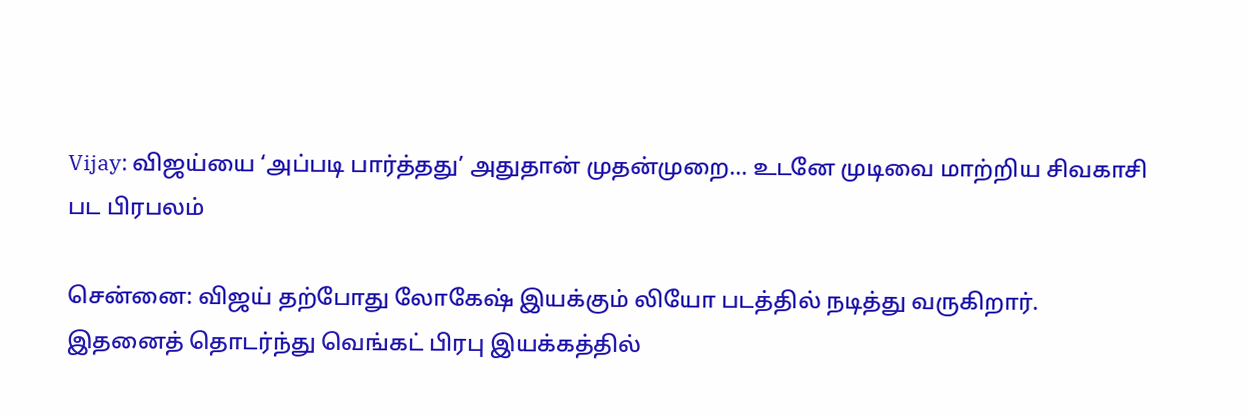Vijay: விஜய்யை ‘அப்படி பார்த்தது’ அதுதான் முதன்முறை... உடனே முடிவை மாற்றிய சிவகாசி பட பிரபலம்

சென்னை: விஜய் தற்போது லோகேஷ் இயக்கும் லியோ படத்தில் நடித்து வருகிறார்.
இதனைத் தொடர்ந்து வெங்கட் பிரபு இயக்கத்தில்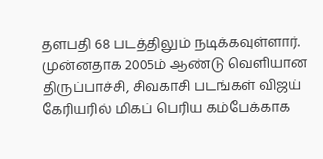தளபதி 68 படத்திலும் நடிக்கவுள்ளார்.
முன்னதாக 2005ம் ஆண்டு வெளியான திருப்பாச்சி, சிவகாசி படங்கள் விஜய் கேரியரில் மிகப் பெரிய கம்பேக்காக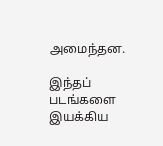அமைந்தன.

இந்தப் படங்களை இயக்கிய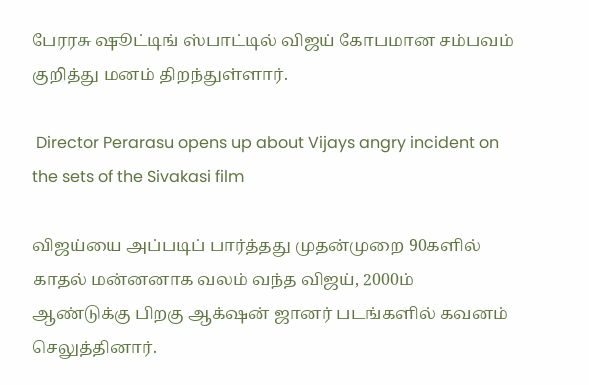பேரரசு ஷூட்டிங் ஸ்பாட்டில் விஜய் கோபமான சம்பவம் குறித்து மனம் திறந்துள்ளார்.

 Director Perarasu opens up about Vijays angry incident on the sets of the Sivakasi film

விஜய்யை அப்படிப் பார்த்தது முதன்முறை 90களில் காதல் மன்னனாக வலம் வந்த விஜய், 2000ம் ஆண்டுக்கு பிறகு ஆக்‌ஷன் ஜானர் படங்களில் கவனம் செலுத்தினார்.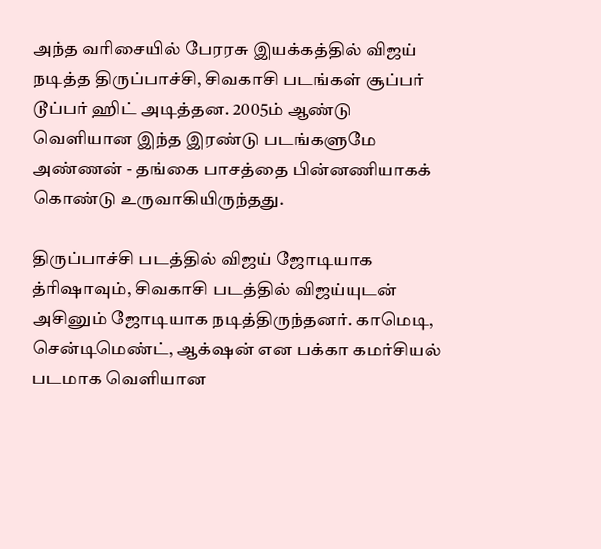அந்த வரிசையில் பேரரசு இயக்கத்தில் விஜய் நடித்த திருப்பாச்சி, சிவகாசி படங்கள் சூப்பர் டூப்பர் ஹிட் அடித்தன. 2005ம் ஆண்டு வெளியான இந்த இரண்டு படங்களுமே அண்ணன் - தங்கை பாசத்தை பின்னணியாகக் கொண்டு உருவாகியிருந்தது.

திருப்பாச்சி படத்தில் விஜய் ஜோடியாக த்ரிஷாவும், சிவகாசி படத்தில் விஜய்யுடன் அசினும் ஜோடியாக நடித்திருந்தனர். காமெடி, சென்டிமெண்ட், ஆக்‌ஷன் என பக்கா கமர்சியல் படமாக வெளியான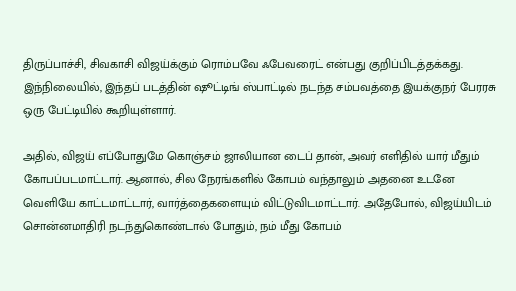திருப்பாச்சி, சிவகாசி விஜய்க்கும் ரொம்பவே ஃபேவரைட் என்பது குறிப்பிடத்தக்கது. இந்நிலையில், இந்தப் படத்தின் ஷூட்டிங் ஸ்பாட்டில் நடந்த சம்பவத்தை இயக்குநர் பேரரசு ஒரு பேட்டியில் கூறியுள்ளார்.

அதில், விஜய் எப்போதுமே கொஞ்சம் ஜாலியான டைப் தான், அவர் எளிதில் யார் மீதும் கோபப்படமாட்டார். ஆனால், சில நேரங்களில் கோபம் வந்தாலும் அதனை உடனே வெளியே காட்டமாட்டார், வார்த்தைகளையும் விட்டுவிடமாட்டார். அதேபோல், விஜய்யிடம் சொன்னமாதிரி நடந்துகொண்டால் போதும், நம் மீது கோபம்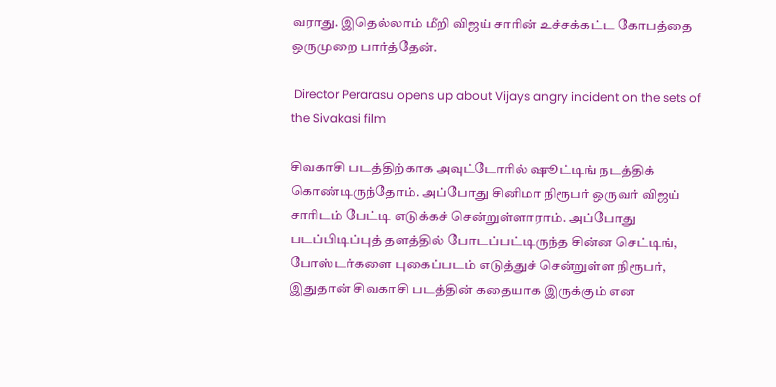வராது. இதெல்லாம் மீறி விஜய் சாரின் உச்சக்கட்ட கோபத்தை ஒருமுறை பார்த்தேன்.

 Director Perarasu opens up about Vijays angry incident on the sets of the Sivakasi film

சிவகாசி படத்திற்காக அவுட்டோரில் ஷூட்டிங் நடத்திக் கொண்டிருந்தோம். அப்போது சினிமா நிரூபர் ஒருவர் விஜய் சாரிடம் பேட்டி எடுக்கச் சென்றுள்ளாராம். அப்போது படப்பிடிப்புத் தளத்தில் போடப்பட்டிருந்த சின்ன செட்டிங், போஸ்டர்களை புகைப்படம் எடுத்துச் சென்றுள்ள நிரூபர், இதுதான் சிவகாசி படத்தின் கதையாக இருக்கும் என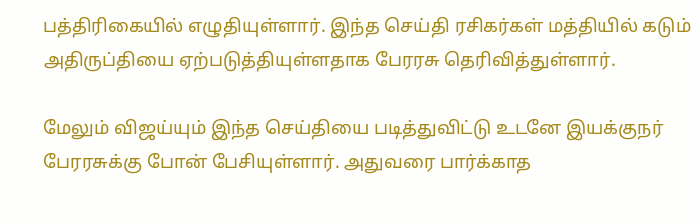பத்திரிகையில் எழுதியுள்ளார். இந்த செய்தி ரசிகர்கள் மத்தியில் கடும் அதிருப்தியை ஏற்படுத்தியுள்ளதாக பேரரசு தெரிவித்துள்ளார்.

மேலும் விஜய்யும் இந்த செய்தியை படித்துவிட்டு உடனே இயக்குநர் பேரரசுக்கு போன் பேசியுள்ளார். அதுவரை பார்க்காத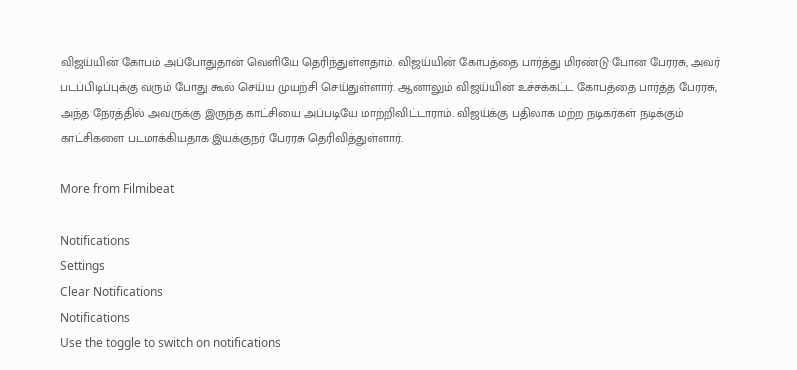விஜய்யின் கோபம் அப்போதுதான் வெளியே தெரிந்துள்ளதாம். விஜய்யின் கோபத்தை பார்த்து மிரண்டு போன பேரரசு, அவர் படப்பிடிப்புக்கு வரும் போது கூல் செய்ய முயற்சி செய்துள்ளார். ஆனாலும் விஜய்யின் உச்சக்கட்ட கோபத்தை பார்த்த பேரரசு, அந்த நேரத்தில் அவருக்கு இருந்த காட்சியை அப்படியே மாற்றிவிட்டாராம். விஜய்க்கு பதிலாக மற்ற நடிகர்கள் நடிக்கும் காட்சிகளை படமாக்கியதாக இயக்குநர் பேரரசு தெரிவித்துள்ளார்.

More from Filmibeat

Notifications
Settings
Clear Notifications
Notifications
Use the toggle to switch on notifications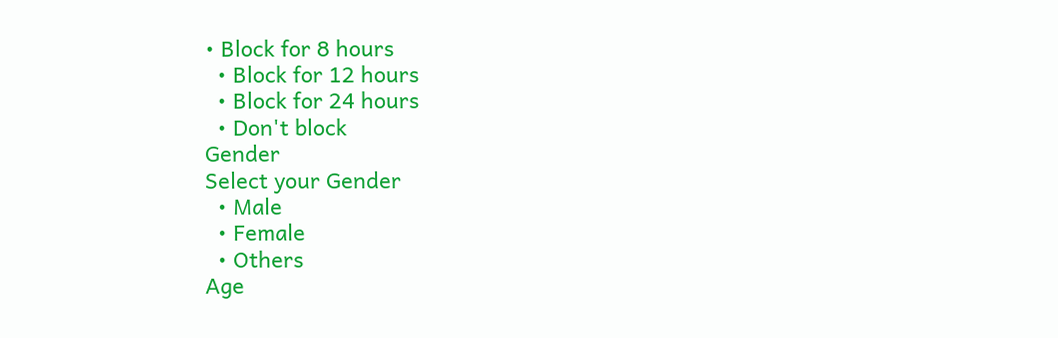• Block for 8 hours
  • Block for 12 hours
  • Block for 24 hours
  • Don't block
Gender
Select your Gender
  • Male
  • Female
  • Others
Age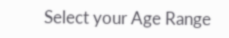Select your Age Range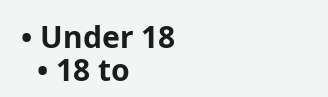• Under 18
  • 18 to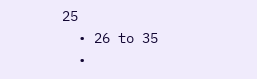25
  • 26 to 35
  •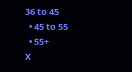36 to 45
  • 45 to 55
  • 55+
X